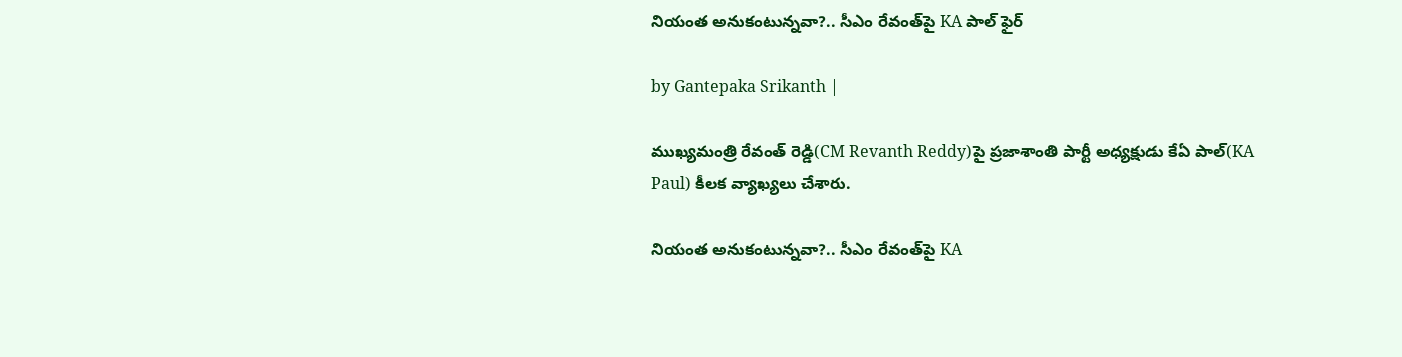నియంత అనుకంటున్నవా?.. సీఎం రేవంత్‌పై KA పాల్ ఫైర్

by Gantepaka Srikanth |

ముఖ్యమంత్రి రేవంత్ రెడ్డి(CM Revanth Reddy)పై ప్రజాశాంతి పార్టీ అధ్యక్షుడు కేఏ పాల్(KA Paul) కీలక వ్యాఖ్యలు చేశారు.

నియంత అనుకంటున్నవా?.. సీఎం రేవంత్‌పై KA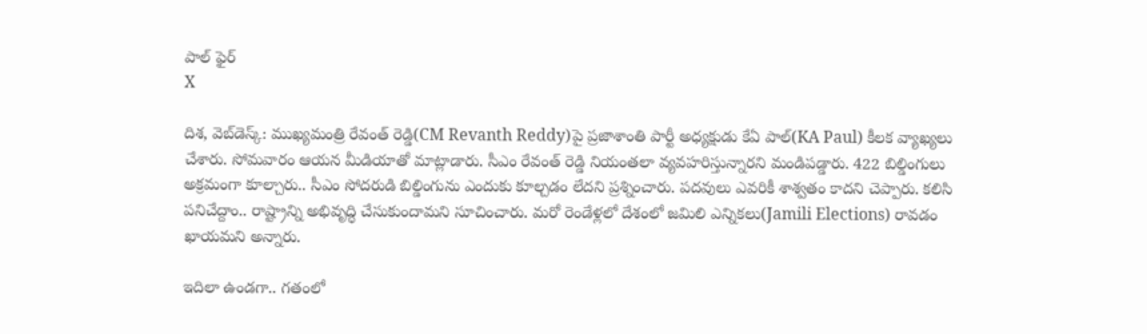పాల్ ఫైర్
X

దిశ, వెబ్‌డెస్క్: ముఖ్యమంత్రి రేవంత్ రెడ్డి(CM Revanth Reddy)పై ప్రజాశాంతి పార్టీ అధ్యక్షుడు కేఏ పాల్(KA Paul) కీలక వ్యాఖ్యలు చేశారు. సోమవారం ఆయన మీడియాతో మాట్లాడారు. సీఎం రేవంత్ రెడ్డి నియంతలా వ్యవహరిస్తున్నారని మండిపడ్డారు. 422 బిల్డింగులు అక్రమంగా కూల్చారు.. సీఎం సోదరుడి బిల్డింగును ఎందుకు కూల్చడం లేదని ప్రశ్నించారు. పదవులు ఎవరికీ శాశ్వతం కాదని చెప్పారు. కలిసి పనిచేద్దాం.. రాష్ట్రాన్ని అభివృద్ధి చేసుకుందామని సూచించారు. మరో రెండేళ్లలో దేశంలో జమిలి ఎన్నికలు(Jamili Elections) రావడం ఖాయమని అన్నారు.

ఇదిలా ఉండగా.. గతంలో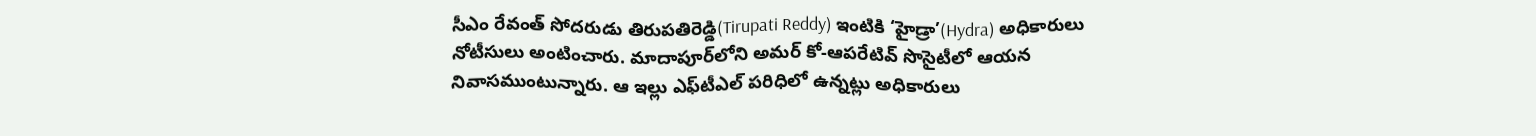సీఎం రేవంత్ సోదరుడు తిరుపతిరెడ్డి(Tirupati Reddy) ఇంటికి ‘హైడ్రా’(Hydra) అధికారులు నోటీసులు అంటించారు. మాదాపూర్‌లోని అమర్ కో-ఆపరేటివ్ సొసైటీలో ఆయన నివాసముంటున్నారు. ఆ ఇల్లు ఎఫ్‌టీఎల్‌ పరిధిలో ఉన్నట్లు అధికారులు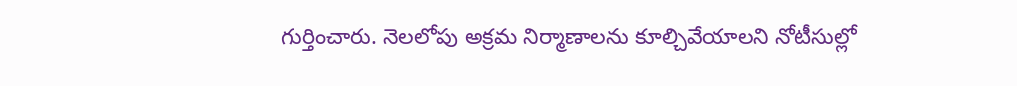గుర్తించారు. నెలలోపు అక్రమ నిర్మాణాలను కూల్చివేయాలని నోటీసుల్లో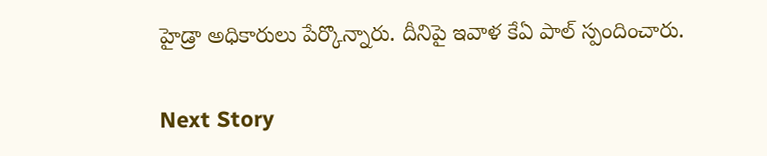హైడ్రా అధికారులు పేర్కొన్నారు. దీనిపై ఇవాళ కేఏ పాల్ స్పందించారు.

Next Story